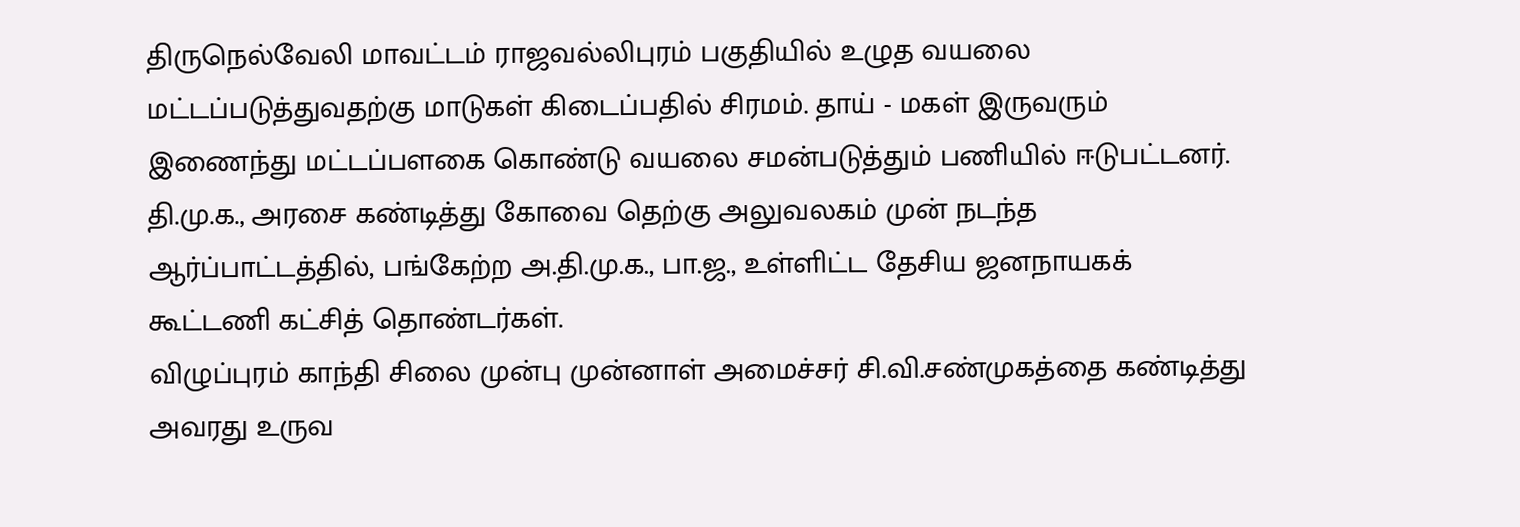திருநெல்வேலி மாவட்டம் ராஜவல்லிபுரம் பகுதியில் உழுத வயலை மட்டப்படுத்துவதற்கு மாடுகள் கிடைப்பதில் சிரமம். தாய் - மகள் இருவரும் இணைந்து மட்டப்பளகை கொண்டு வயலை சமன்படுத்தும் பணியில் ஈடுபட்டனர்.
தி.மு.க., அரசை கண்டித்து கோவை தெற்கு அலுவலகம் முன் நடந்த ஆர்ப்பாட்டத்தில், பங்கேற்ற அ.தி.மு.க., பா.ஜ., உள்ளிட்ட தேசிய ஜனநாயகக் கூட்டணி கட்சித் தொண்டர்கள்.
விழுப்புரம் காந்தி சிலை முன்பு முன்னாள் அமைச்சர் சி.வி.சண்முகத்தை கண்டித்து அவரது உருவ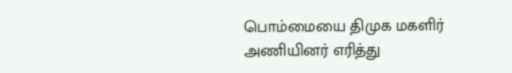பொம்மையை திமுக மகளிர் அணியினர் எரித்து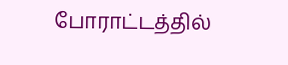போராட்டத்தில்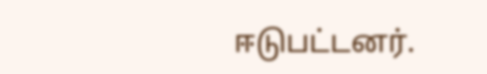ஈடுபட்டனர்.